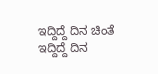ಇದ್ದಿದ್ದೆ ದಿನ ಚಿಂತೆ
ಇದ್ದಿದ್ದೆ ದಿನ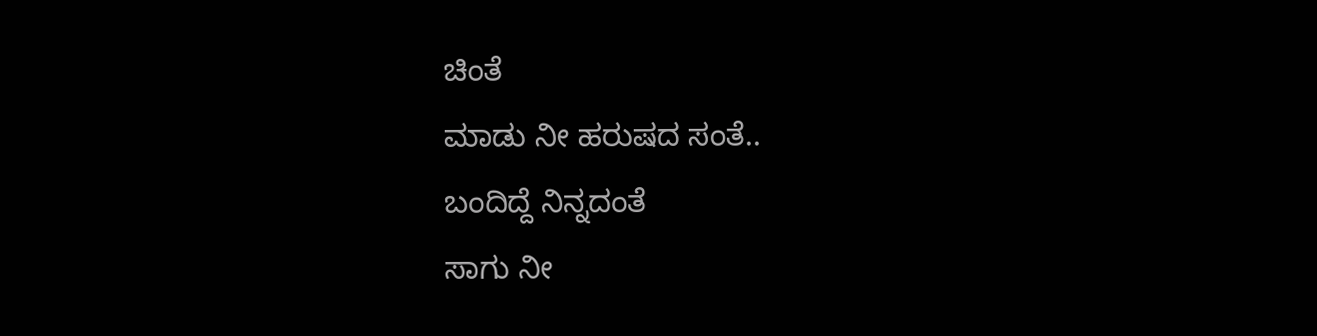ಚಿಂತೆ
ಮಾಡು ನೀ ಹರುಷದ ಸಂತೆ..
ಬಂದಿದ್ದೆ ನಿನ್ನದಂತೆ
ಸಾಗು ನೀ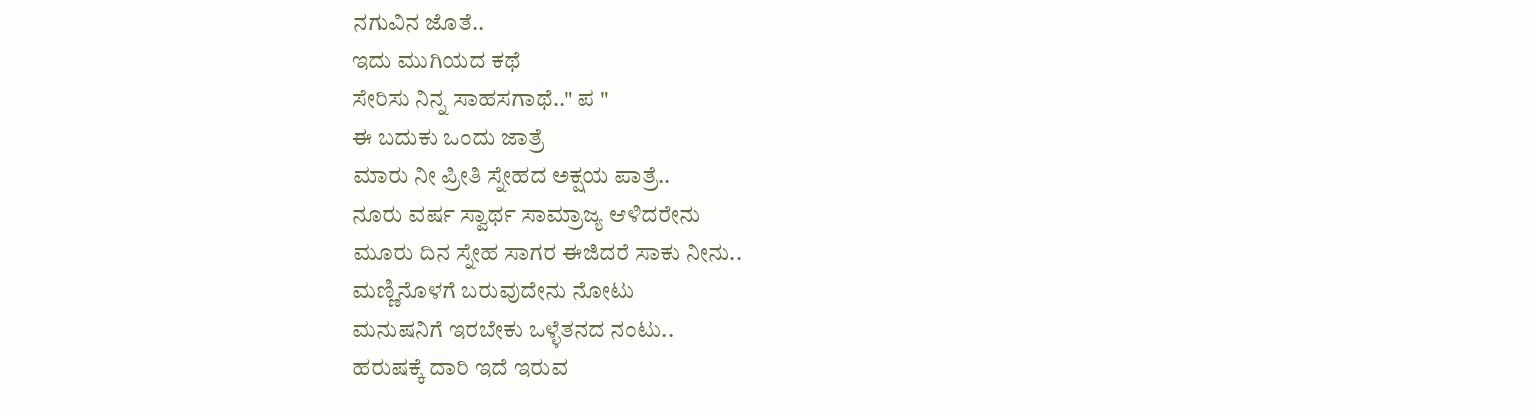ನಗುವಿನ ಜೊತೆ..
ಇದು ಮುಗಿಯದ ಕಥೆ
ಸೇರಿಸು ನಿನ್ನ ಸಾಹಸಗಾಥೆ.." ಪ "
ಈ ಬದುಕು ಒಂದು ಜಾತ್ರೆ
ಮಾರು ನೀ ಪ್ರೀತಿ ಸ್ನೇಹದ ಅಕ್ಷಯ ಪಾತ್ರೆ..
ನೂರು ವರ್ಷ ಸ್ವಾರ್ಥ ಸಾಮ್ರಾಜ್ಯ ಆಳಿದರೇನು
ಮೂರು ದಿನ ಸ್ನೇಹ ಸಾಗರ ಈಜಿದರೆ ಸಾಕು ನೀನು..
ಮಣ್ಣಿನೊಳಗೆ ಬರುವುದೇನು ನೋಟು
ಮನುಷನಿಗೆ ಇರಬೇಕು ಒಳ್ಳೆತನದ ನಂಟು..
ಹರುಷಕ್ಕೆ ದಾರಿ ಇದೆ ಇರುವ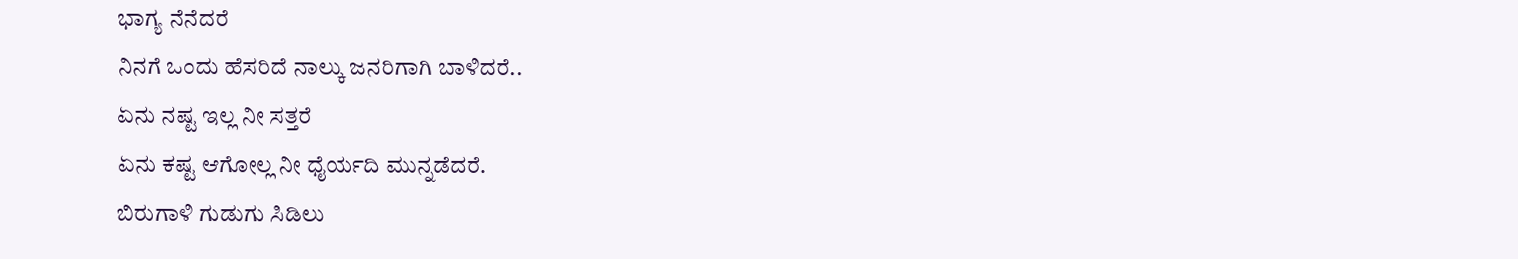ಭಾಗ್ಯ ನೆನೆದರೆ
ನಿನಗೆ ಒಂದು ಹೆಸರಿದೆ ನಾಲ್ಕು ಜನರಿಗಾಗಿ ಬಾಳಿದರೆ..
ಏನು ನಷ್ಟ ಇಲ್ಲ ನೀ ಸತ್ತರೆ
ಏನು ಕಷ್ಟ ಆಗೋಲ್ಲ ನೀ ಧೈರ್ಯದಿ ಮುನ್ನಡೆದರೆ.
ಬಿರುಗಾಳಿ ಗುಡುಗು ಸಿಡಿಲು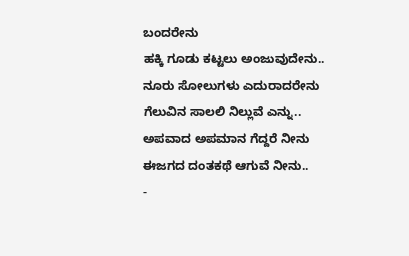ಬಂದರೇನು
ಹಕ್ಕಿ ಗೂಡು ಕಟ್ಟಲು ಅಂಜುವುದೇನು..
ನೂರು ಸೋಲುಗಳು ಎದುರಾದರೇನು
ಗೆಲುವಿನ ಸಾಲಲಿ ನಿಲ್ಲುವೆ ಎನ್ನು..
ಅಪವಾದ ಅಪಮಾನ ಗೆದ್ದರೆ ನೀನು
ಈಜಗದ ದಂತಕಥೆ ಆಗುವೆ ನೀನು..
-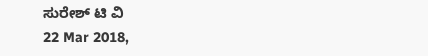ಸುರೇಶ್ ಟಿ ವಿ
22 Mar 2018,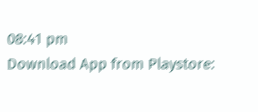08:41 pm
Download App from Playstore: